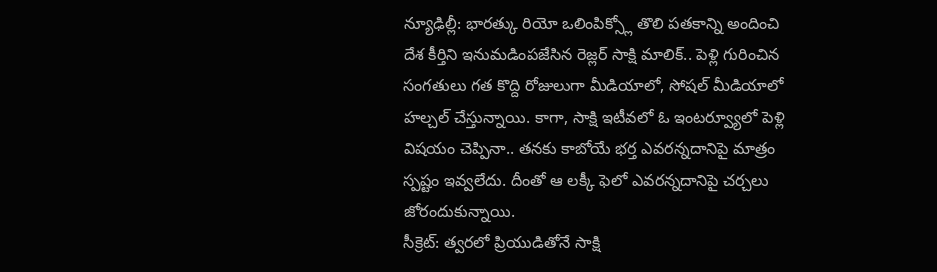న్యూఢిల్లీ: భారత్కు రియో ఒలింపిక్స్లో తొలి పతకాన్ని అందించి దేశ కీర్తిని ఇనుమడింపజేసిన రెజ్లర్ సాక్షి మాలిక్.. పెళ్లి గురించిన సంగతులు గత కొద్ది రోజులుగా మీడియాలో, సోషల్ మీడియాలో హల్చల్ చేస్తున్నాయి. కాగా, సాక్షి ఇటీవలో ఓ ఇంటర్వ్యూలో పెళ్లి విషయం చెప్పినా.. తనకు కాబోయే భర్త ఎవరన్నదానిపై మాత్రం స్పష్టం ఇవ్వలేదు. దీంతో ఆ లక్కీ ఫెలో ఎవరన్నదానిపై చర్చలు జోరందుకున్నాయి.
సీక్రెట్: త్వరలో ప్రియుడితోనే సాక్షి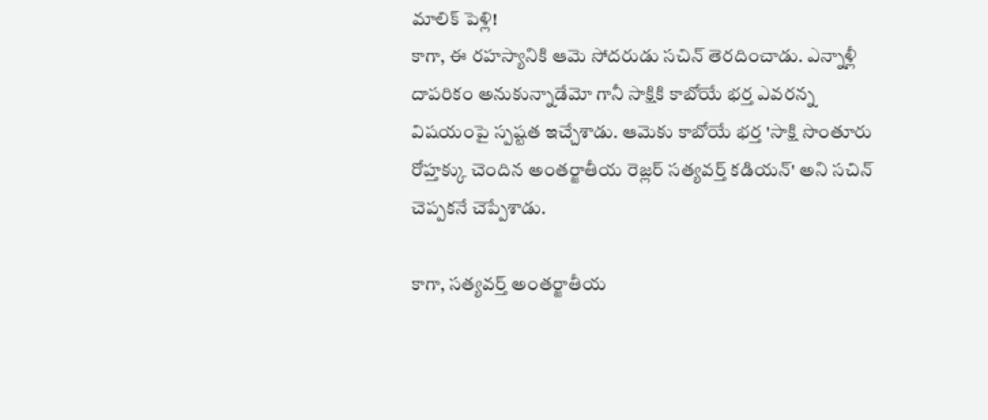మాలిక్ పెళ్లి!
కాగా, ఈ రహస్యానికి ఆమె సోదరుడు సచిన్ తెరదించాడు. ఎన్నాళ్లీ దాపరికం అనుకున్నాడేమో గానీ సాక్షికి కాబోయే భర్త ఎవరన్న విషయంపై స్పష్టత ఇచ్చేశాడు. ఆమెకు కాబోయే భర్త 'సాక్షి సొంతూరు రోహ్తక్కు చెందిన అంతర్జాతీయ రెజ్లర్ సత్యవర్త్ కడియన్' అని సచిన్ చెప్పకనే చెప్పేశాడు.

కాగా, సత్యవర్త్ అంతర్జాతీయ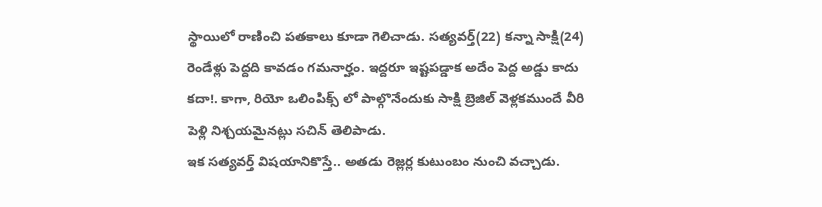స్థాయిలో రాణించి పతకాలు కూడా గెలిచాడు. సత్యవర్త్(22) కన్నా సాక్షి(24) రెండేళ్లు పెద్దది కావడం గమనార్హం. ఇద్దరూ ఇష్టపడ్డాక అదేం పెద్ద అడ్డు కాదు కదా!. కాగా, రియో ఒలింపిక్స్ లో పాల్గొనేందుకు సాక్షి బ్రెజిల్ వెళ్లకముందే వీరి పెళ్లి నిశ్చయమైనట్లు సచిన్ తెలిపాడు.
ఇక సత్యవర్త్ విషయానికొస్తే.. అతడు రెజ్లర్ల కుటుంబం నుంచి వచ్చాడు.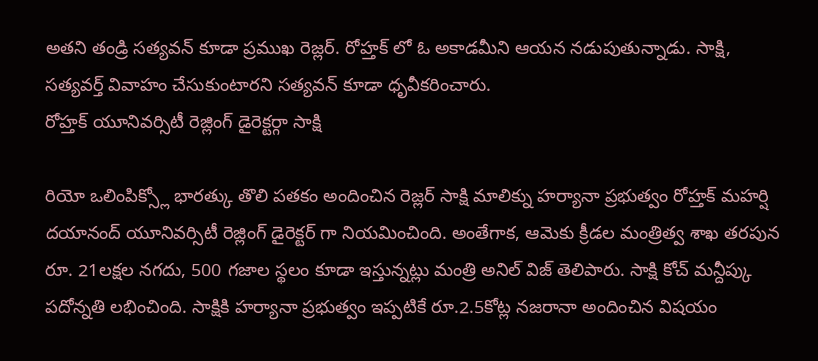అతని తండ్రి సత్యవన్ కూడా ప్రముఖ రెజ్లర్. రోహ్తక్ లో ఓ అకాడమీని ఆయన నడుపుతున్నాడు. సాక్షి, సత్యవర్త్ వివాహం చేసుకుంటారని సత్యవన్ కూడా ధృవీకరించారు.
రోహ్తక్ యూనివర్సిటీ రెజ్లింగ్ డైరెక్టర్గా సాక్షి

రియో ఒలింపిక్స్లో భారత్కు తొలి పతకం అందించిన రెజ్లర్ సాక్షి మాలిక్ను హర్యానా ప్రభుత్వం రోహ్తక్ మహర్షి దయానంద్ యూనివర్సిటీ రెజ్లింగ్ డైరెక్టర్ గా నియమించింది. అంతేగాక, ఆమెకు క్రీడల మంత్రిత్వ శాఖ తరపున రూ. 21లక్షల నగదు, 500 గజాల స్థలం కూడా ఇస్తున్నట్లు మంత్రి అనిల్ విజ్ తెలిపారు. సాక్షి కోచ్ మన్దీప్కు పదోన్నతి లభించింది. సాక్షికి హర్యానా ప్రభుత్వం ఇప్పటికే రూ.2.5కోట్ల నజరానా అందించిన విషయం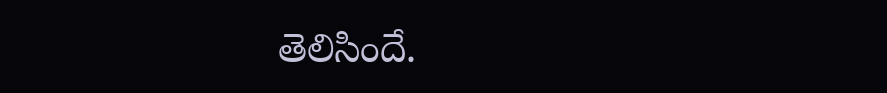తెలిసిందే.